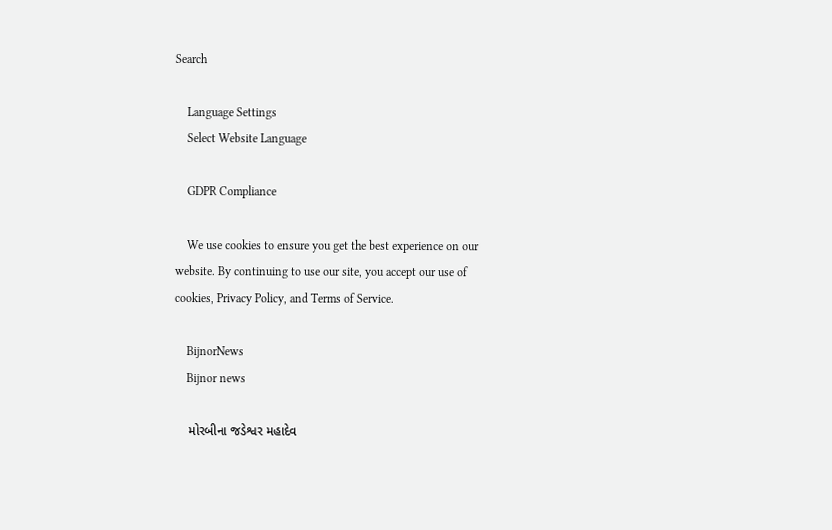Search

    Language Settings
    Select Website Language

    GDPR Compliance

    We use cookies to ensure you get the best experience on our website. By continuing to use our site, you accept our use of cookies, Privacy Policy, and Terms of Service.

    BijnorNews
    Bijnor news

    મોરબીના જડેશ્વર મહાદેવ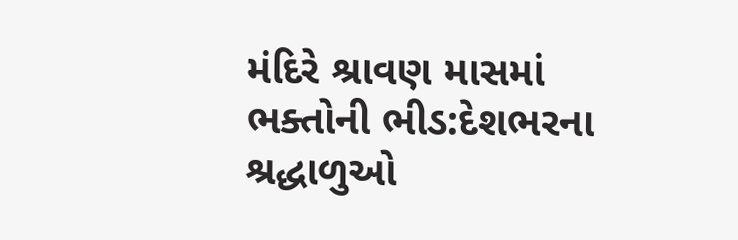મંદિરે શ્રાવણ માસમાં ભક્તોની ભીડ:દેશભરના શ્રદ્ધાળુઓ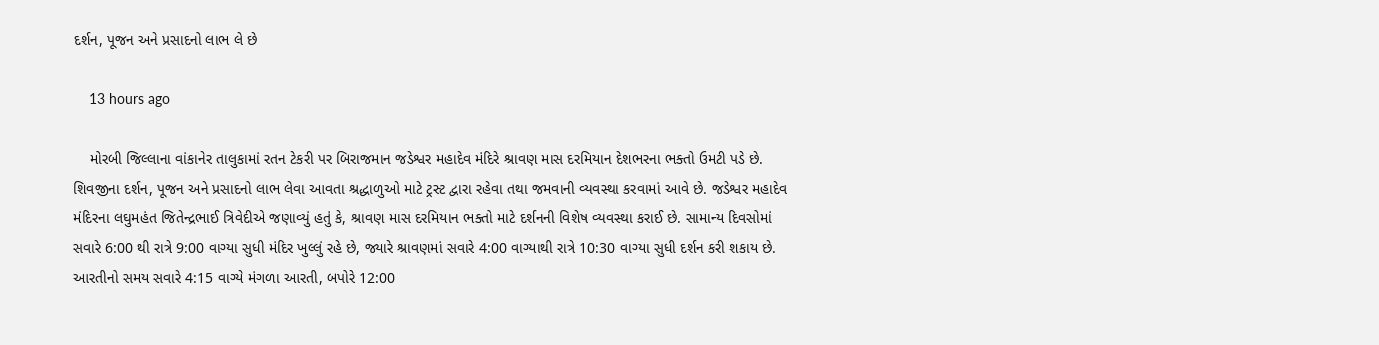દર્શન, પૂજન અને પ્રસાદનો લાભ લે છે

    13 hours ago

    મોરબી જિલ્લાના વાંકાનેર તાલુકામાં રતન ટેકરી પર બિરાજમાન જડેશ્વર મહાદેવ મંદિરે શ્રાવણ માસ દરમિયાન દેશભરના ભક્તો ઉમટી પડે છે. શિવજીના દર્શન, પૂજન અને પ્રસાદનો લાભ લેવા આવતા શ્રદ્ધાળુઓ માટે ટ્રસ્ટ દ્વારા રહેવા તથા જમવાની વ્યવસ્થા કરવામાં આવે છે. જડેશ્વર મહાદેવ મંદિરના લઘુમહંત જિતેન્દ્રભાઈ ત્રિવેદીએ જણાવ્યું હતું કે, શ્રાવણ માસ દરમિયાન ભક્તો માટે દર્શનની વિશેષ વ્યવસ્થા કરાઈ છે. સામાન્ય દિવસોમાં સવારે 6:00 થી રાત્રે 9:00 વાગ્યા સુધી મંદિર ખુલ્લું રહે છે, જ્યારે શ્રાવણમાં સવારે 4:00 વાગ્યાથી રાત્રે 10:30 વાગ્યા સુધી દર્શન કરી શકાય છે. આરતીનો સમય સવારે 4:15 વાગ્યે મંગળા આરતી, બપોરે 12:00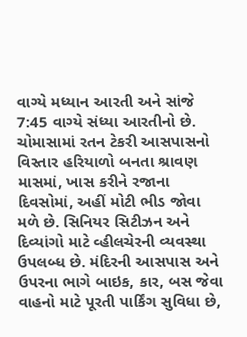વાગ્યે મધ્યાન આરતી અને સાંજે 7:45 વાગ્યે સંધ્યા આરતીનો છે. ચોમાસામાં રતન ટેકરી આસપાસનો વિસ્તાર હરિયાળો બનતા શ્રાવણ માસમાં, ખાસ કરીને રજાના દિવસોમાં, અહીં મોટી ભીડ જોવા મળે છે. સિનિયર સિટીઝન અને દિવ્યાંગો માટે વ્હીલચેરની વ્યવસ્થા ઉપલબ્ધ છે. મંદિરની આસપાસ અને ઉપરના ભાગે બાઇક, કાર, બસ જેવા વાહનો માટે પૂરતી પાર્કિંગ સુવિધા છે,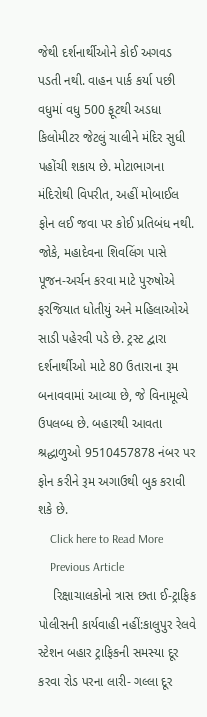જેથી દર્શનાર્થીઓને કોઈ અગવડ પડતી નથી. વાહન પાર્ક કર્યા પછી વધુમાં વધુ 500 ફૂટથી અડધા કિલોમીટર જેટલું ચાલીને મંદિર સુધી પહોંચી શકાય છે. મોટાભાગના મંદિરોથી વિપરીત, અહીં મોબાઈલ ફોન લઈ જવા પર કોઈ પ્રતિબંધ નથી. જોકે, મહાદેવના શિવલિંગ પાસે પૂજન-અર્ચન કરવા માટે પુરુષોએ ફરજિયાત ધોતીયું અને મહિલાઓએ સાડી પહેરવી પડે છે. ટ્રસ્ટ દ્વારા દર્શનાર્થીઓ માટે 80 ઉતારાના રૂમ બનાવવામાં આવ્યા છે, જે વિનામૂલ્યે ઉપલબ્ધ છે. બહારથી આવતા શ્રદ્ધાળુઓ 9510457878 નંબર પર ફોન કરીને રૂમ અગાઉથી બુક કરાવી શકે છે.
    Click here to Read More
    Previous Article
    રિક્ષાચાલકોનો ત્રાસ છતા ઈ-ટ્રાફિક પોલીસની કાર્યવાહી નહીં:કાલુપુર રેલવે સ્ટેશન બહાર ટ્રાફિકની સમસ્યા દૂર કરવા રોડ પરના લારી- ગલ્લા દૂર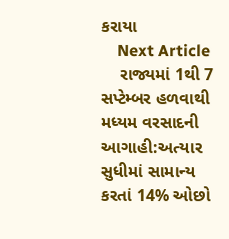કરાયા
    Next Article
    રાજ્યમાં 1થી 7 સપ્ટેમ્બર હળવાથી મધ્યમ વરસાદની આગાહી:અત્યાર સુધીમાં સામાન્ય કરતાં 14% ઓછો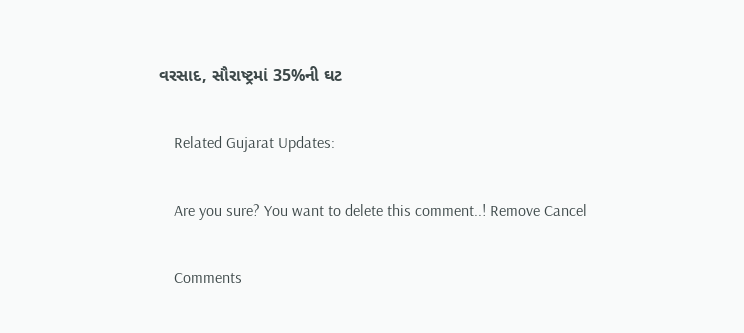વરસાદ, સૌરાષ્ટ્રમાં 35%ની ઘટ

    Related Gujarat Updates:

    Are you sure? You want to delete this comment..! Remove Cancel

    Comments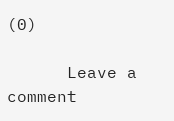(0)

      Leave a comment